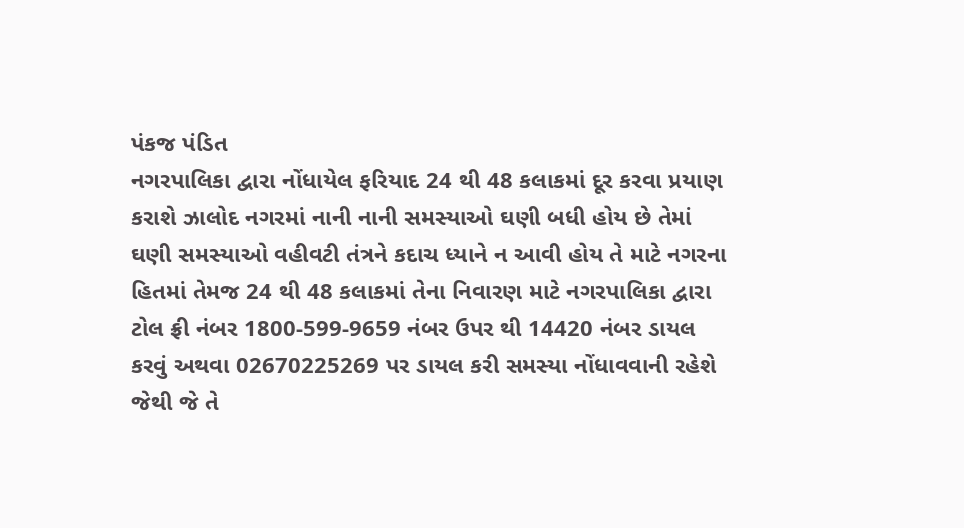પંકજ પંડિત
નગરપાલિકા દ્વારા નોંધાયેલ ફરિયાદ 24 થી 48 કલાકમાં દૂર કરવા પ્રયાણ કરાશે ઝાલોદ નગરમાં નાની નાની સમસ્યાઓ ઘણી બધી હોય છે તેમાં ઘણી સમસ્યાઓ વહીવટી તંત્રને કદાચ ધ્યાને ન આવી હોય તે માટે નગરના હિતમાં તેમજ 24 થી 48 કલાકમાં તેના નિવારણ માટે નગરપાલિકા દ્વારા ટોલ ફ્રી નંબર 1800-599-9659 નંબર ઉપર થી 14420 નંબર ડાયલ કરવું અથવા 02670225269 પર ડાયલ કરી સમસ્યા નોંધાવવાની રહેશે જેથી જે તે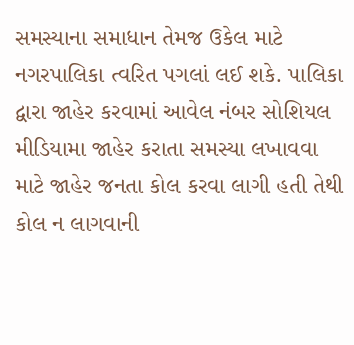સમસ્યાના સમાધાન તેમજ ઉકેલ માટે નગરપાલિકા ત્વરિત પગલાં લઈ શકે. પાલિકા દ્વારા જાહેર કરવામાં આવેલ નંબર સોશિયલ મીડિયામા જાહેર કરાતા સમસ્યા લખાવવા માટે જાહેર જનતા કોલ કરવા લાગી હતી તેથી કોલ ન લાગવાની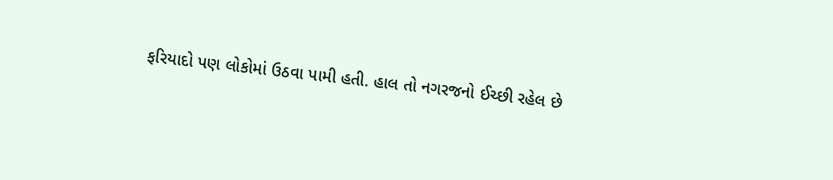ફરિયાદો પણ લોકોમાં ઉઠવા પામી હતી. હાલ તો નગરજનો ઈચ્છી રહેલ છે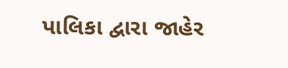પાલિકા દ્વારા જાહેર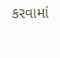કરવામાં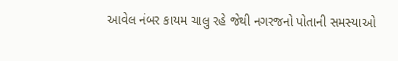આવેલ નંબર કાયમ ચાલુ રહે જેથી નગરજનો પોતાની સમસ્યાઓ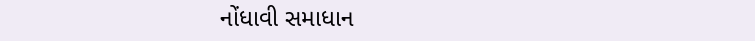નોંધાવી સમાધાન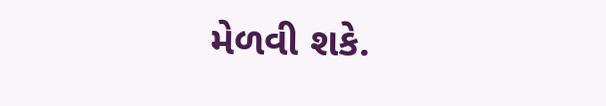મેળવી શકે.